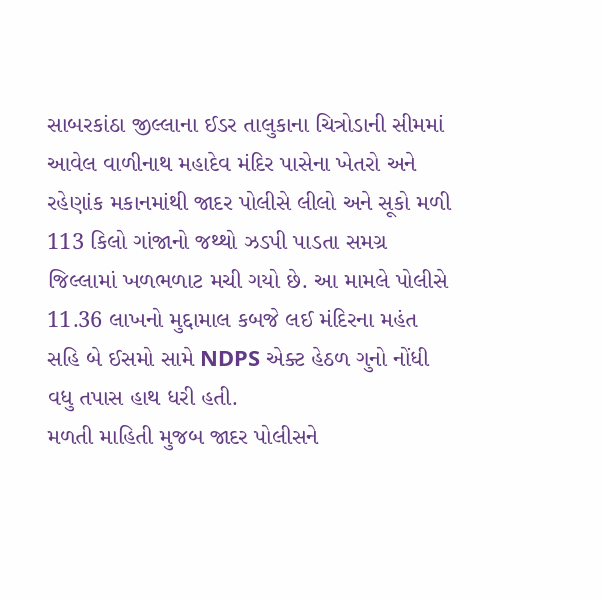સાબરકાંઠા જીલ્લાના ઈડર તાલુકાના ચિત્રોડાની સીમમાં આવેલ વાળીનાથ મહાદેવ મંદિર પાસેના ખેતરો અને રહેણાંક મકાનમાંથી જાદર પોલીસે લીલો અને સૂકો મળી 113 કિલો ગાંજાનો જથ્થો ઝડપી પાડતા સમગ્ર જિલ્લામાં ખળભળાટ મચી ગયો છે. આ મામલે પોલીસે 11.36 લાખનો મુદ્દામાલ કબજે લઈ મંદિરના મહંત સહિ બે ઈસમો સામે NDPS એક્ટ હેઠળ ગુનો નોંધી વધુ તપાસ હાથ ધરી હતી.
મળતી માહિતી મુજબ જાદર પોલીસને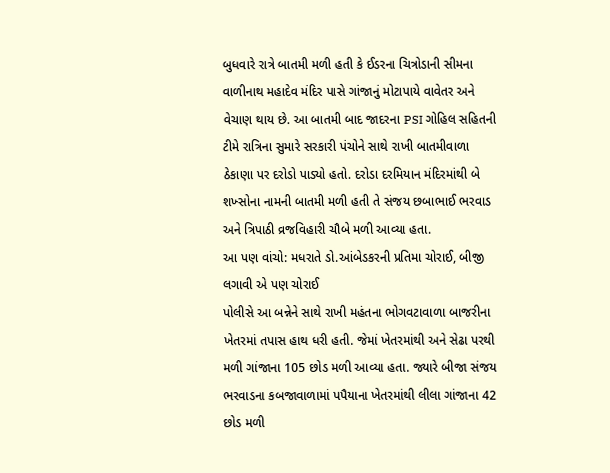બુધવારે રાત્રે બાતમી મળી હતી કે ઈડરના ચિત્રોડાની સીમના વાળીનાથ મહાદેવ મંદિર પાસે ગાંજાનું મોટાપાયે વાવેતર અને વેચાણ થાય છે. આ બાતમી બાદ જાદરના PSI ગોહિલ સહિતની ટીમે રાત્રિના સુમારે સરકારી પંચોને સાથે રાખી બાતમીવાળા ઠેકાણા પર દરોડો પાડ્યો હતો. દરોડા દરમિયાન મંદિરમાંથી બે શખ્સોના નામની બાતમી મળી હતી તે સંજય છબાભાઈ ભરવાડ અને ત્રિપાઠી વ્રજવિહારી ચૌબે મળી આવ્યા હતા.
આ પણ વાંચો: મધરાતે ડો.આંબેડકરની પ્રતિમા ચોરાઈ, બીજી લગાવી એ પણ ચોરાઈ
પોલીસે આ બન્નેને સાથે રાખી મહંતના ભોગવટાવાળા બાજરીના ખેતરમાં તપાસ હાથ ધરી હતી. જેમાં ખેતરમાંથી અને સેઢા પરથી મળી ગાંજાના 105 છોડ મળી આવ્યા હતા. જ્યારે બીજા સંજય ભરવાડના કબજાવાળામાં પપૈયાના ખેતરમાંથી લીલા ગાંજાના 42 છોડ મળી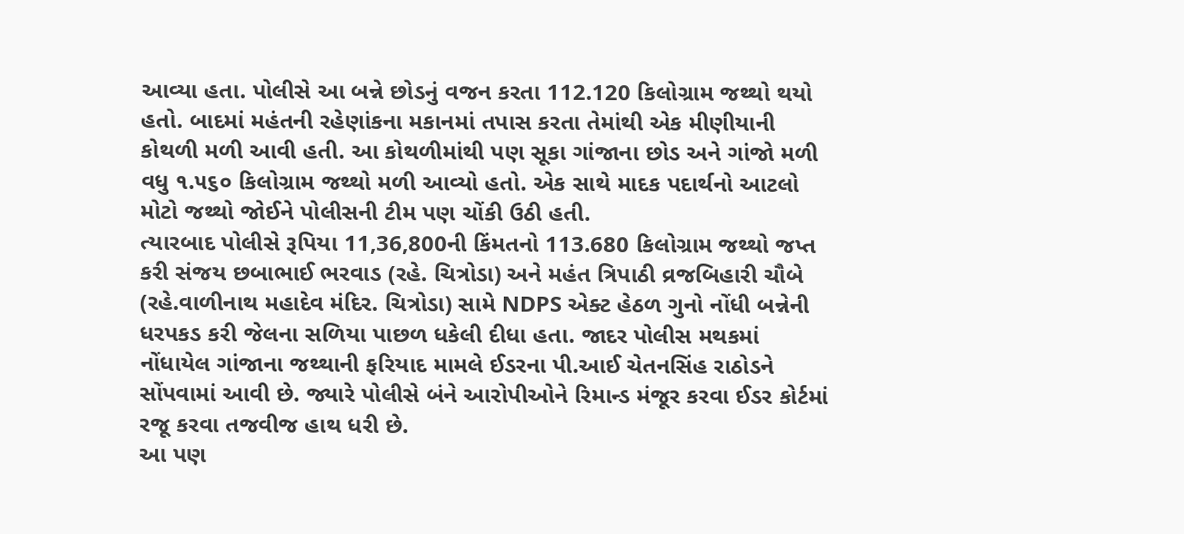આવ્યા હતા. પોલીસે આ બન્ને છોડનું વજન કરતા 112.120 કિલોગ્રામ જથ્થો થયો હતો. બાદમાં મહંતની રહેણાંકના મકાનમાં તપાસ કરતા તેમાંથી એક મીણીયાની કોથળી મળી આવી હતી. આ કોથળીમાંથી પણ સૂકા ગાંજાના છોડ અને ગાંજો મળી વધુ ૧.૫૬૦ કિલોગ્રામ જથ્થો મળી આવ્યો હતો. એક સાથે માદક પદાર્થનો આટલો મોટો જથ્થો જોઈને પોલીસની ટીમ પણ ચોંકી ઉઠી હતી.
ત્યારબાદ પોલીસે રૂપિયા 11,36,800ની કિંમતનો 113.680 કિલોગ્રામ જથ્થો જપ્ત કરી સંજય છબાભાઈ ભરવાડ (રહે. ચિત્રોડા) અને મહંત ત્રિપાઠી વ્રજબિહારી ચૌબે (રહે.વાળીનાથ મહાદેવ મંદિર. ચિત્રોડા) સામે NDPS એક્ટ હેઠળ ગુનો નોંધી બન્નેની ધરપકડ કરી જેલના સળિયા પાછળ ધકેલી દીધા હતા. જાદર પોલીસ મથકમાં નોંધાયેલ ગાંજાના જથ્થાની ફરિયાદ મામલે ઈડરના પી.આઈ ચેતનસિંહ રાઠોડને સોંપવામાં આવી છે. જ્યારે પોલીસે બંને આરોપીઓને રિમાન્ડ મંજૂર કરવા ઈડર કોર્ટમાં રજૂ કરવા તજવીજ હાથ ધરી છે.
આ પણ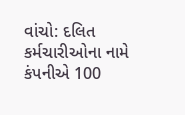વાંચો: દલિત કર્મચારીઓના નામે કંપનીએ 100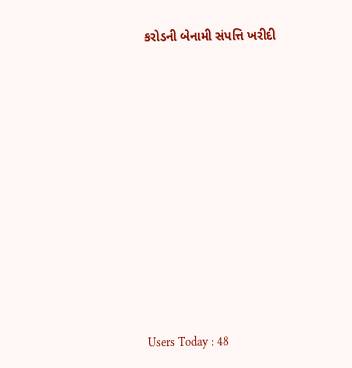કરોડની બેનામી સંપત્તિ ખરીદી













Users Today : 48